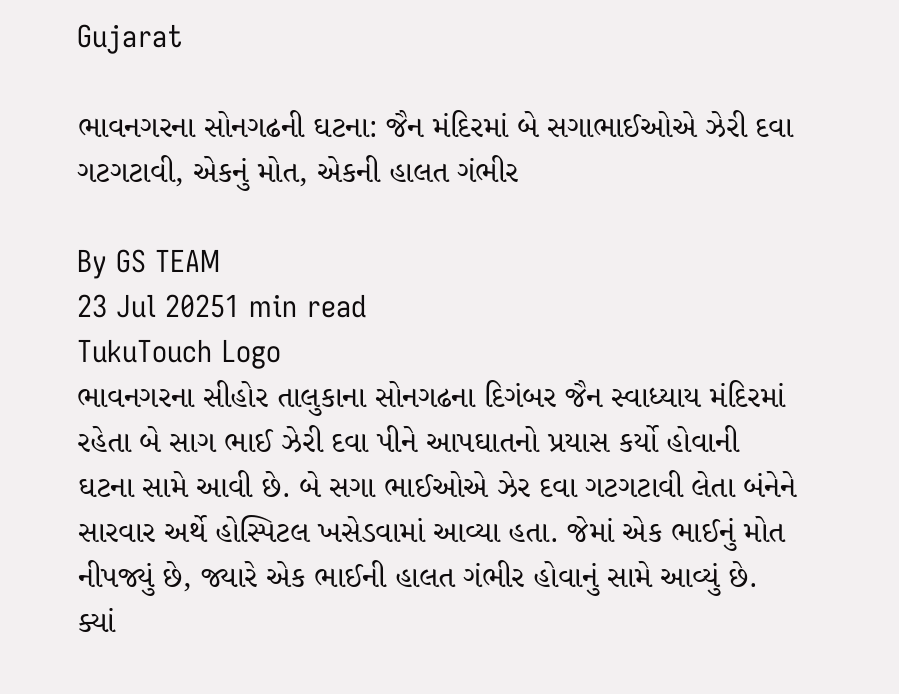Gujarat

ભાવનગરના સોનગઢની ઘટના: જૈન મંદિરમાં બે સગાભાઈઓએ ઝેરી દવા ગટગટાવી, એકનું મોત, એકની હાલત ગંભીર

By GS TEAM
23 Jul 20251 min read
TukuTouch Logo
ભાવનગરના સીહોર તાલુકાના સોનગઢના દિગંબર જૈન સ્વાધ્યાય મંદિરમાં રહેતા બે સાગ ભાઈ ઝેરી દવા પીને આપઘાતનો પ્રયાસ કર્યો હોવાની ઘટના સામે આવી છે. બે સગા ભાઈઓએ ઝેર દવા ગટગટાવી લેતા બંનેને સારવાર અર્થે હોસ્પિટલ ખસેડવામાં આવ્યા હતા. જેમાં એક ભાઈનું મોત નીપજ્યું છે, જ્યારે એક ભાઈની હાલત ગંભીર હોવાનું સામે આવ્યું છે. ક્યાં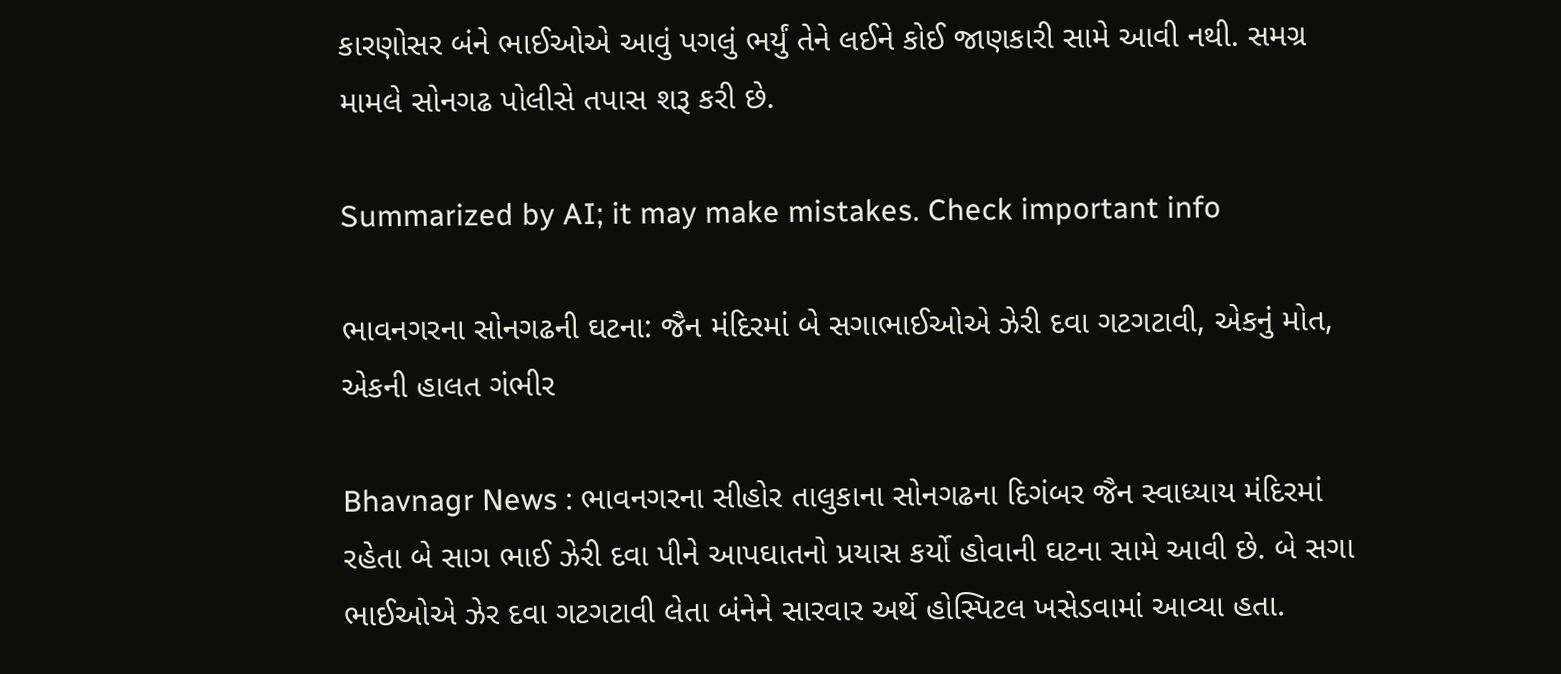કારણોસર બંને ભાઈઓએ આવું પગલું ભર્યું તેને લઈને કોઈ જાણકારી સામે આવી નથી. સમગ્ર મામલે સોનગઢ પોલીસે તપાસ શરૂ કરી છે.

Summarized by AI; it may make mistakes. Check important info

ભાવનગરના સોનગઢની ઘટના: જૈન મંદિરમાં બે સગાભાઈઓએ ઝેરી દવા ગટગટાવી, એકનું મોત, એકની હાલત ગંભીર

Bhavnagr News : ભાવનગરના સીહોર તાલુકાના સોનગઢના દિગંબર જૈન સ્વાધ્યાય મંદિરમાં રહેતા બે સાગ ભાઈ ઝેરી દવા પીને આપઘાતનો પ્રયાસ કર્યો હોવાની ઘટના સામે આવી છે. બે સગા ભાઈઓએ ઝેર દવા ગટગટાવી લેતા બંનેને સારવાર અર્થે હોસ્પિટલ ખસેડવામાં આવ્યા હતા.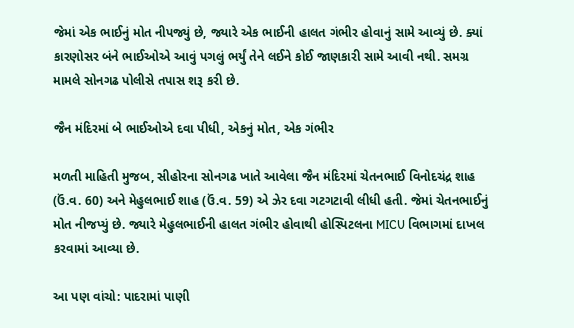જેમાં એક ભાઈનું મોત નીપજ્યું છે, જ્યારે એક ભાઈની હાલત ગંભીર હોવાનું સામે આવ્યું છે. ક્યાં કારણોસર બંને ભાઈઓએ આવું પગલું ભર્યું તેને લઈને કોઈ જાણકારી સામે આવી નથી. સમગ્ર મામલે સોનગઢ પોલીસે તપાસ શરૂ કરી છે.

જૈન મંદિરમાં બે ભાઈઓએ દવા પીધી, એકનું મોત, એક ગંભીર

મળતી માહિતી મુજબ, સીહોરના સોનગઢ ખાતે આવેલા જૈન મંદિરમાં ચેતનભાઈ વિનોદચંદ્ર શાહ (ઉં.વ. 60) અને મેહુલભાઈ શાહ (ઉં.વ. 59) એ ઝેર દવા ગટગટાવી લીધી હતી. જેમાં ચેતનભાઈનું મોત નીજપ્યું છે. જ્યારે મેહુલભાઈની હાલત ગંભીર હોવાથી હોસ્પિટલના MICU વિભાગમાં દાખલ કરવામાં આવ્યા છે.

આ પણ વાંચો: પાદરામાં પાણી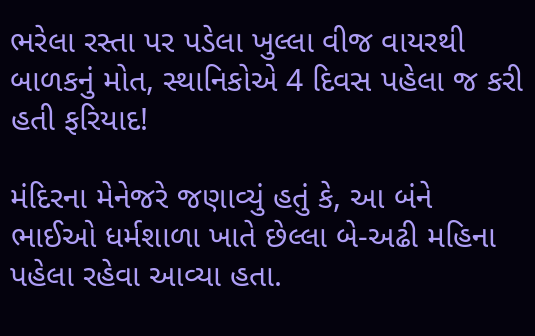ભરેલા રસ્તા પર પડેલા ખુલ્લા વીજ વાયરથી બાળકનું મોત, સ્થાનિકોએ 4 દિવસ પહેલા જ કરી હતી ફરિયાદ!

મંદિરના મેનેજરે જણાવ્યું હતું કે, આ બંને ભાઈઓ ધર્મશાળા ખાતે છેલ્લા બે-અઢી મહિના પહેલા રહેવા આવ્યા હતા.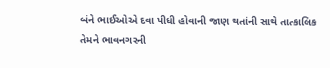બંને ભાઈઓએ દવા પીધી હોવાની જાણ થતાંની સાથે તાત્કાલિક તેમને ભાવનગરની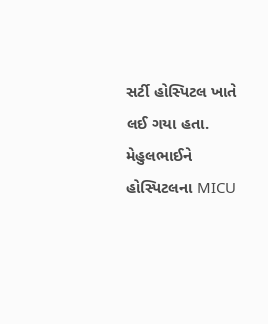સર્ટી હોસ્પિટલ ખાતે લઈ ગયા હતા. મેહુલભાઈને હોસ્પિટલના MICU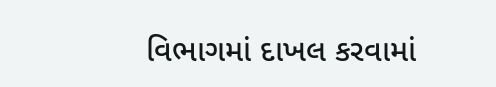વિભાગમાં દાખલ કરવામાં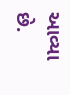આવ્યા છે.